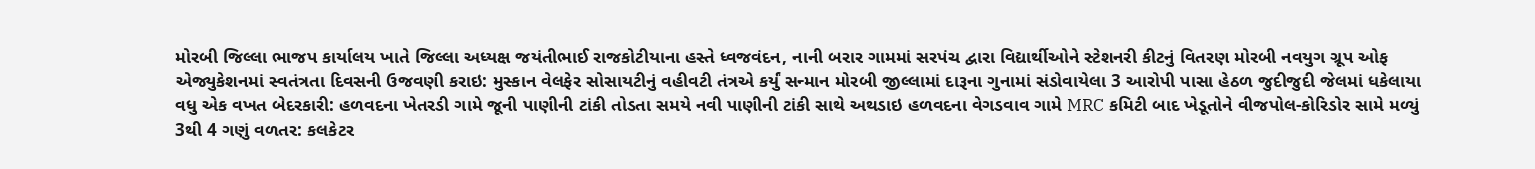મોરબી જિલ્લા ભાજપ કાર્યાલય ખાતે જિલ્લા અધ્યક્ષ જયંતીભાઈ રાજકોટીયાના હસ્તે ધ્વજવંદન, નાની બરાર ગામમાં સરપંચ દ્વારા વિદ્યાર્થીઓને સ્ટેશનરી કીટનું વિતરણ મોરબી નવયુગ ગ્રૂપ ઓફ એજ્યુકેશનમાં સ્વતંત્રતા દિવસની ઉજવણી કરાઇ: મુસ્કાન વેલફેર સોસાયટીનું વહીવટી તંત્રએ કર્યું સન્માન મોરબી જીલ્લામાં દારૂના ગુનામાં સંડોવાયેલા 3 આરોપી પાસા હેઠળ જુદીજુદી જેલમાં ધકેલાયા વધુ એક વખત બેદરકારી: હળવદના ખેતરડી ગામે જૂની પાણીની ટાંકી તોડતા સમયે નવી પાણીની ટાંકી સાથે અથડાઇ હળવદના વેગડવાવ ગામે MRC કમિટી બાદ ખેડૂતોને વીજપોલ-કોરિડોર સામે મળ્યું 3થી 4 ગણું વળતર: કલકેટર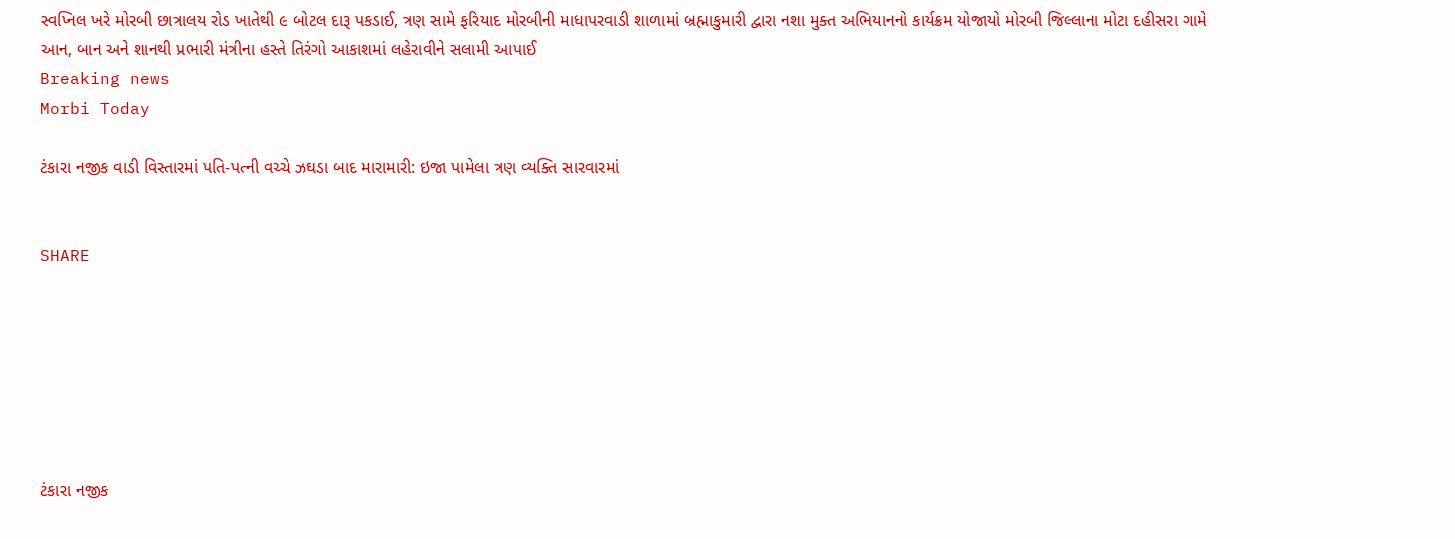સ્વપ્નિલ ખરે મોરબી છાત્રાલય રોડ ખાતેથી ૯ બોટલ દારૂ પકડાઈ, ત્રણ સામે ફરિયાદ મોરબીની માધાપરવાડી શાળામાં બ્રહ્માકુમારી દ્વારા નશા મુક્ત અભિયાનનો કાર્યક્રમ યોજાયો મોરબી જિલ્લાના મોટા દહીસરા ગામે આન, બાન અને શાનથી પ્રભારી મંત્રીના હસ્તે તિરંગો આકાશમાં લહેરાવીને સલામી આપાઈ
Breaking news
Morbi Today

ટંકારા નજીક વાડી વિસ્તારમાં પતિ-પત્ની વચ્ચે ઝઘડા બાદ મારામારી: ઇજા પામેલા ત્રણ વ્યક્તિ સારવારમાં


SHARE







ટંકારા નજીક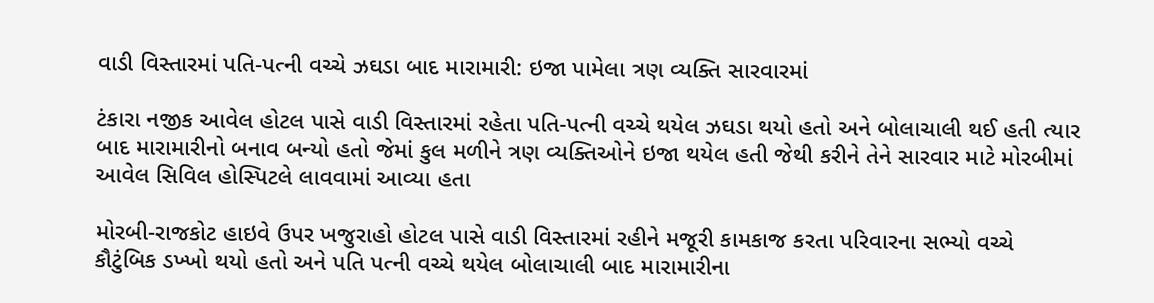વાડી વિસ્તારમાં પતિ-પત્ની વચ્ચે ઝઘડા બાદ મારામારી: ઇજા પામેલા ત્રણ વ્યક્તિ સારવારમાં

ટંકારા નજીક આવેલ હોટલ પાસે વાડી વિસ્તારમાં રહેતા પતિ-પત્ની વચ્ચે થયેલ ઝઘડા થયો હતો અને બોલાચાલી થઈ હતી ત્યાર બાદ મારામારીનો બનાવ બન્યો હતો જેમાં કુલ મળીને ત્રણ વ્યક્તિઓને ઇજા થયેલ હતી જેથી કરીને તેને સારવાર માટે મોરબીમાં આવેલ સિવિલ હોસ્પિટલે લાવવામાં આવ્યા હતા

મોરબી-રાજકોટ હાઇવે ઉપર ખજુરાહો હોટલ પાસે વાડી વિસ્તારમાં રહીને મજૂરી કામકાજ કરતા પરિવારના સભ્યો વચ્ચે કૌટુંબિક ડખ્ખો થયો હતો અને પતિ પત્ની વચ્ચે થયેલ બોલાચાલી બાદ મારામારીના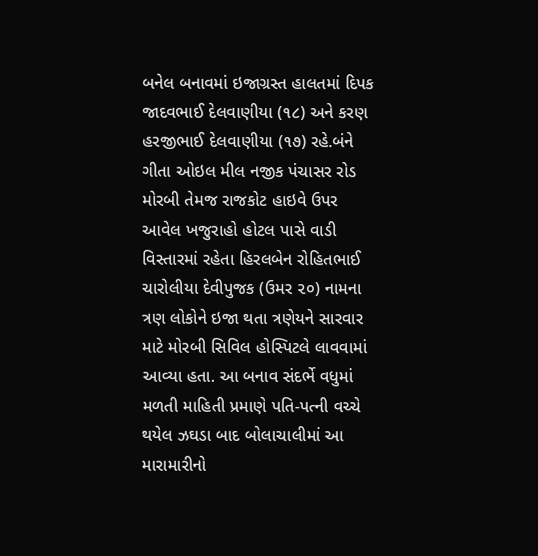બનેલ બનાવમાં ઇજાગ્રસ્ત હાલતમાં દિપક જાદવભાઈ દેલવાણીયા (૧૮) અને કરણ હરજીભાઈ દેલવાણીયા (૧૭) રહે.બંને ગીતા ઓઇલ મીલ નજીક પંચાસર રોડ મોરબી તેમજ રાજકોટ હાઇવે ઉપર આવેલ ખજુરાહો હોટલ પાસે વાડી વિસ્તારમાં રહેતા હિરલબેન રોહિતભાઈ ચારોલીયા દેવીપુજક (ઉમર ૨૦) નામના ત્રણ લોકોને ઇજા થતા ત્રણેયને સારવાર માટે મોરબી સિવિલ હોસ્પિટલે લાવવામાં આવ્યા હતા. આ બનાવ સંદર્ભે વધુમાં મળતી માહિતી પ્રમાણે પતિ-પત્ની વચ્ચે થયેલ ઝઘડા બાદ બોલાચાલીમાં આ મારામારીનો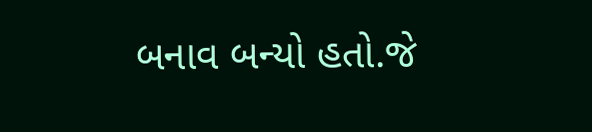બનાવ બન્યો હતો.જે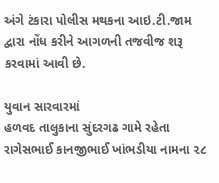અંગે ટંકારા પોલીસ મથકના આઇ.ટી.જામ દ્વારા નોંધ કરીને આગળની તજવીજ શરૂ કરવામાં આવી છે.

યુવાન સારવારમાં
હળવદ તાલુકાના સુંદરગઢ ગામે રહેતા રાગેસભાઈ કાનજીભાઈ ખાંભડીયા નામના ૨૮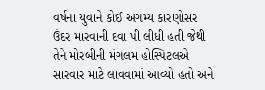વર્ષના યુવાને કોઈ અગમ્ય કારણોસર ઉંદર મારવાની દવા પી લીધી હતી જેથી તેને મોરબીની મંગલમ હોસ્પિટલએ સારવાર માટે લાવવામાં આવ્યો હતો અને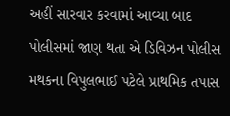અહીં સારવાર કરવામાં આવ્યા બાદ પોલીસમાં જાણ થતા એ ડિવિઝન પોલીસ મથકના વિપુલભાઈ પટેલે પ્રાથમિક તપાસ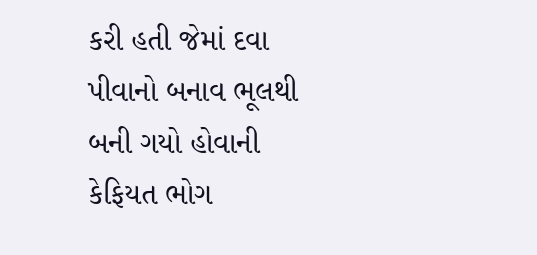કરી હતી જેમાં દવા પીવાનો બનાવ ભૂલથી બની ગયો હોવાની કેફિયત ભોગ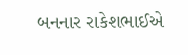બનનાર રાકેશભાઈએ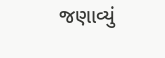જણાવ્યું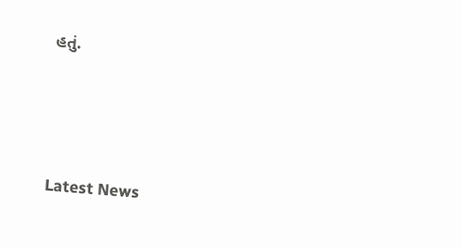હતું.






Latest News